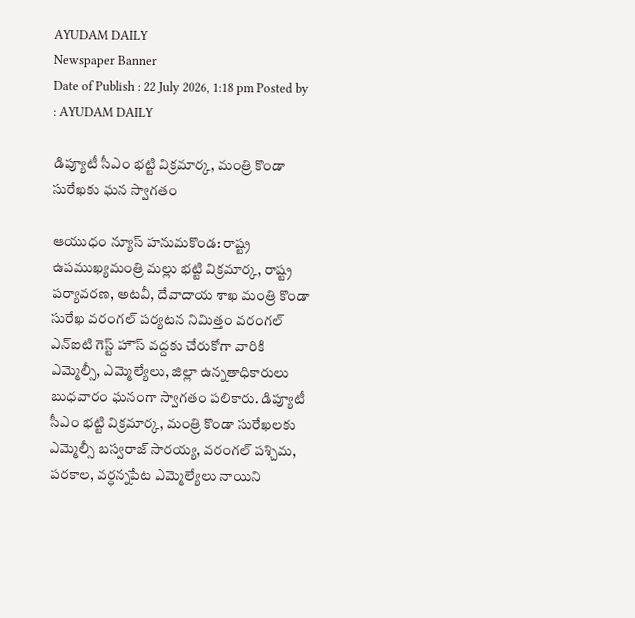AYUDAM DAILY
Newspaper Banner
Date of Publish : 22 July 2026, 1:18 pm Posted by : AYUDAM DAILY

డిప్యూటీ సీఎం భట్టి విక్రమార్క, మంత్రి కొండా సురేఖకు ఘన స్వాగతం

ఆయుధం న్యూస్ హనుమకొండ: రాష్ట్ర ఉపముఖ్యమంత్రి మల్లు భట్టి విక్రమార్క, రాష్ట్ర పర్యావరణ, అటవీ, దేవాదాయ శాఖ మంత్రి కొండా సురేఖ వరంగల్ పర్యటన నిమిత్తం వరంగల్ ఎన్ఐటి గెస్ట్ హౌస్ వద్దకు చేరుకోగా వారికి ఎమ్మెల్సీ, ఎమ్మెల్యేలు, జిల్లా ఉన్నతాధికారులు బుధవారం ఘనంగా స్వాగతం పలికారు. డిప్యూటీ సీఎం భట్టి విక్రమార్క, మంత్రి కొండా సురేఖలకు ఎమ్మెల్సీ బస్వరాజ్ సారయ్య, వరంగల్ పశ్చిమ, పరకాల, వర్ధన్నపేట ఎమ్మెల్యేలు నాయిని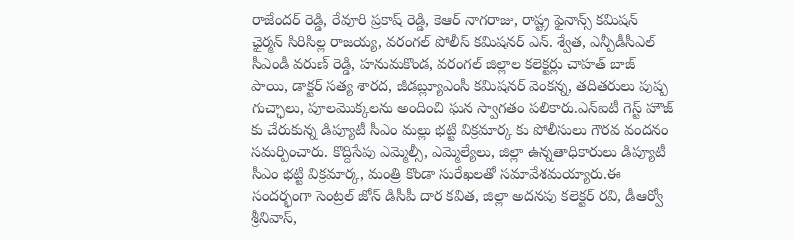రాజేందర్ రెడ్డి, రేవూరి ప్రకాష్ రెడ్డి, కెఆర్ నాగరాజు, రాష్ట్ర ఫైనాన్స్ కమిషన్ ఛైర్మన్ సిరిసిల్ల రాజయ్య, వరంగల్ పోలీస్ కమిషనర్ ఎన్. శ్వేత, ఎన్పీడీసీఎల్ సీఎండీ వరుణ్ రెడ్డి, హనుమకొండ, వరంగల్ జిల్లాల కలెక్టర్లు చాహత్ బాజ్ పాయి, డాక్టర్ సత్య శారద, జీడబ్ల్యూఎంసీ కమిషనర్ వెంకన్న, తదితరులు పుష్ప గుచ్ఛాలు, పూలమొక్కలను అందించి ఘన స్వాగతం పలికారు.ఎన్ఐటీ గెస్ట్ హౌజ్ కు చేరుకున్న డిప్యూటీ సీఎం మల్లు భట్టి విక్రమార్క కు పోలీసులు గౌరవ వందనం సమర్పించారు. కొద్దిసేపు ఎమ్మెల్సీ, ఎమ్మెల్యేలు, జిల్లా ఉన్నతాధికారులు డిప్యూటీ సీఎం భట్టి విక్రమార్క, మంత్రి కొండా సురేఖలతో సమావేశమయ్యారు.ఈ సందర్భంగా సెంట్రల్ జోన్ డిసీపీ దార కవిత, జిల్లా అదనపు కలెక్టర్ రవి, డీఆర్వో శ్రీనివాస్,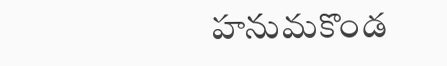హనుమకొండ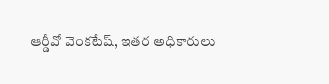ఆర్డీవో వెంకటేష్, ఇతర అధికారులు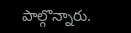పాల్గొన్నారు.